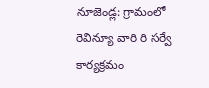నూజెండ్ల: గ్రామంలో రెవిన్యూ వారి రి సర్వే కార్యక్రమం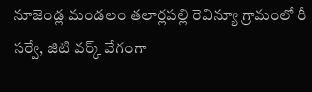నూజెండ్ల మండలం తలార్లపల్లి రెవిన్యూ గ్రామంలో రీ సర్వే, జిటి వర్క్ వేగంగా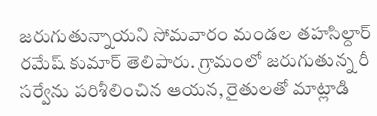జరుగుతున్నాయని సోమవారం మండల తహసిల్దార్ రమేష్ కుమార్ తెలిపారు. గ్రామంలో జరుగుతున్న రీ సర్వేను పరిశీలించిన ఆయన, రైతులతో మాట్లాడి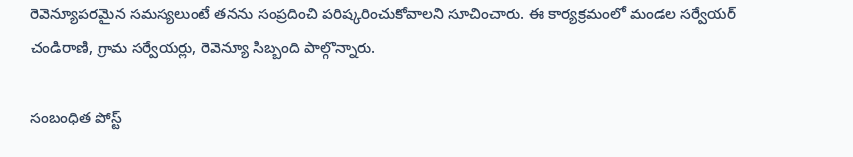రెవెన్యూపరమైన సమస్యలుంటే తనను సంప్రదించి పరిష్కరించుకోవాలని సూచించారు. ఈ కార్యక్రమంలో మండల సర్వేయర్ చండిరాణి, గ్రామ సర్వేయర్లు, రెవెన్యూ సిబ్బంది పాల్గొన్నారు.

సంబంధిత పోస్ట్